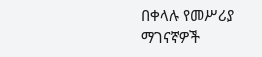በቀላሉ የመሥሪያ ማገናኛዎች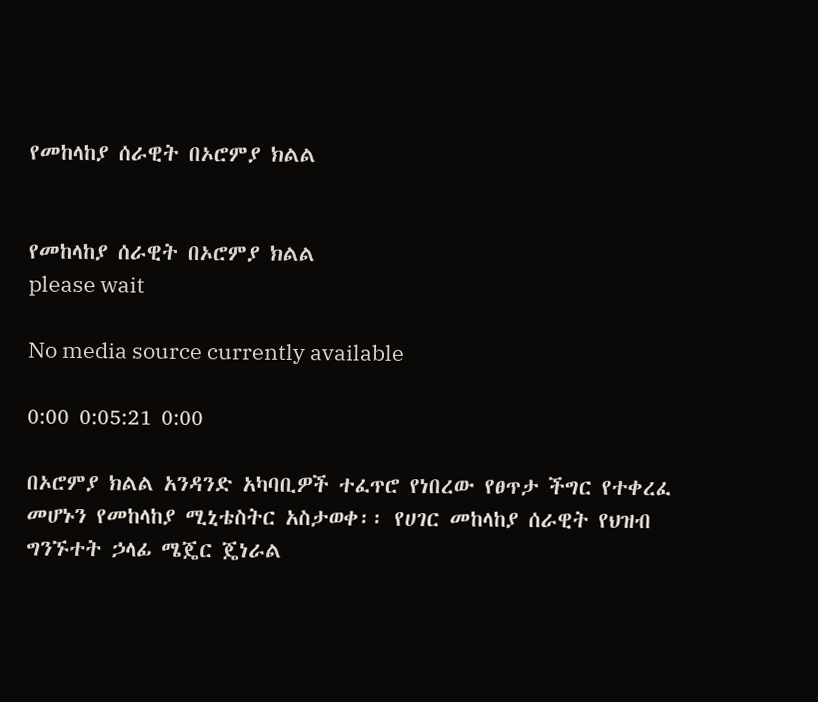የመከላከያ ሰራዊት በኦሮምያ ክልል


የመከላከያ ሰራዊት በኦሮምያ ክልል
please wait

No media source currently available

0:00 0:05:21 0:00

በኦሮምያ ክልል አንዳንድ አካባቢዎች ተፈጥሮ የነበረው የፀጥታ ችግር የተቀረፈ መሆኑን የመከላከያ ሚኒቴስትር አስታወቀ፡፡ የሀገር መከላከያ ሰራዊት የህዝብ ግንኙተት ኃላፊ ሜጄር ጄነራል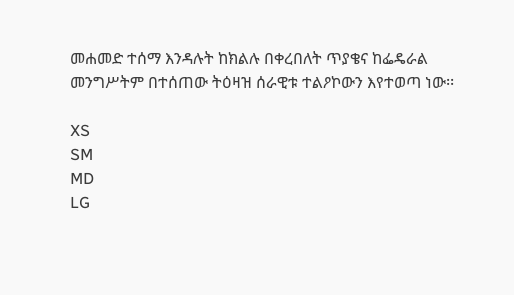መሐመድ ተሰማ እንዳሉት ከክልሉ በቀረበለት ጥያቄና ከፌዴራል መንግሥትም በተሰጠው ትዕዛዝ ሰራዊቱ ተልዖኮውን እየተወጣ ነው፡፡

XS
SM
MD
LG